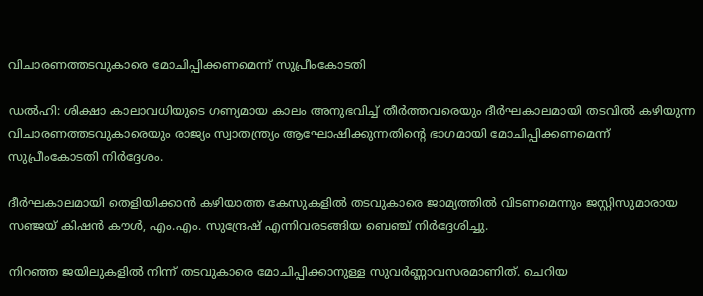വിചാരണത്തടവുകാരെ മോചിപ്പിക്കണമെന്ന് സുപ്രീംകോടതി

ഡല്‍ഹി: ശിക്ഷാ കാലാവധിയുടെ ഗണ്യമായ കാലം അനുഭവിച്ച്‌ തീര്‍ത്തവരെയും ദീര്‍ഘകാലമായി തടവില്‍ കഴിയുന്ന വിചാരണത്തടവുകാരെയും രാജ്യം സ്വാതന്ത്ര്യം ആഘോഷിക്കുന്നതിന്റെ ഭാഗമായി മോചിപ്പിക്കണമെന്ന് സുപ്രീംകോടതി നിര്‍ദ്ദേശം.

ദീര്‍ഘകാലമായി തെളിയിക്കാന്‍ കഴിയാത്ത കേസുകളില്‍ തടവുകാരെ ജാമ്യത്തില്‍ വിടണമെന്നും ജസ്റ്റിസുമാരായ സഞ്ജയ് കിഷന്‍ കൗള്‍, എം.എം. സുന്ദ്രേഷ് എന്നിവരടങ്ങിയ ബെഞ്ച് നിര്‍ദ്ദേശിച്ചു.

നിറഞ്ഞ ജയിലുകളില്‍ നിന്ന് തടവുകാരെ മോചിപ്പിക്കാനുള്ള സുവര്‍ണ്ണാവസരമാണിത്. ചെറിയ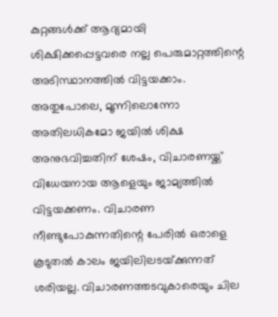കുറ്റങ്ങള്‍ക്ക് ആദ്യമായി ശിക്ഷിക്കപ്പെട്ടവരെ നല്ല പെരുമാറ്റത്തിന്റെ അടിസ്ഥാനത്തില്‍ വിട്ടയക്കാം. അതുപോലെ, മൂന്നിലൊന്നോ അതിലധികമോ ജയില്‍ ശിക്ഷ അനുഭവിച്ചതിന് ശേഷം, വിചാരണയ്ക്ക് വിധേയനായ ആളെയും ജാമ്യത്തില്‍ വിട്ടയക്കണം. വിചാരണ നീണ്ടുപോകുന്നതിന്റെ പേരില്‍ ഒരാളെ കൂടുതല്‍ കാലം ജയിലിലടയ്‌ക്കുന്നത് ശരിയല്ല. വിചാരണത്തടവുകാരെയും ചില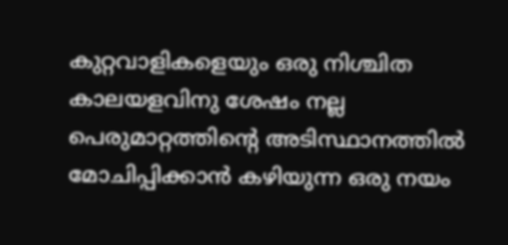കുറ്റവാളികളെയും ഒരു നിശ്ചിത കാലയളവിനു ശേഷം നല്ല പെരുമാറ്റത്തിന്റെ അടിസ്ഥാനത്തില്‍ മോചിപ്പിക്കാന്‍ കഴിയുന്ന ഒരു നയം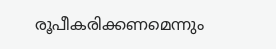രൂപീകരിക്കണമെന്നും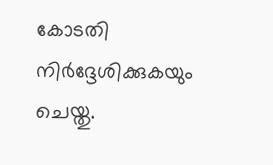കോടതി നിര്‍ദ്ദേശിക്കുകയും ചെയ്തു.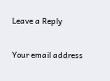Leave a Reply

Your email address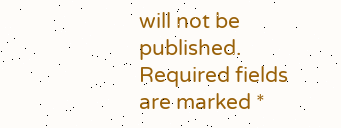will not be published. Required fields are marked *